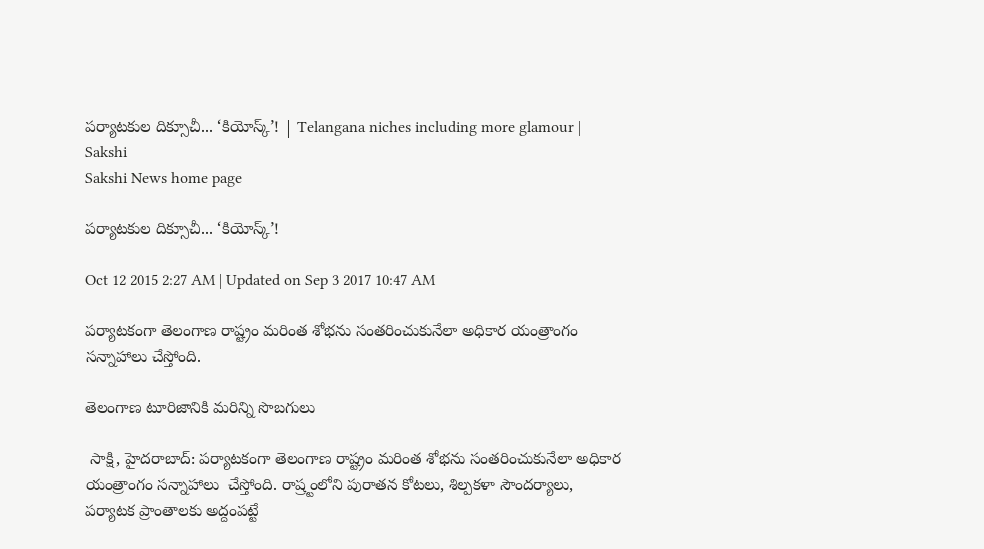పర్యాటకుల దిక్సూచీ... ‘కియోస్క్’! | Telangana niches including more glamour | Sakshi
Sakshi News home page

పర్యాటకుల దిక్సూచీ... ‘కియోస్క్’!

Oct 12 2015 2:27 AM | Updated on Sep 3 2017 10:47 AM

పర్యాటకంగా తెలంగాణ రాష్ట్రం మరింత శోభను సంతరించుకునేలా అధికార యంత్రాంగం సన్నాహాలు చేస్తోంది.

తెలంగాణ టూరిజానికి మరిన్ని సొబగులు

 సాక్షి, హైదరాబాద్: పర్యాటకంగా తెలంగాణ రాష్ట్రం మరింత శోభను సంతరించుకునేలా అధికార యంత్రాంగం సన్నాహాలు  చేస్తోంది. రాష్ర్టంలోని పురాతన కోటలు, శిల్పకళా సౌందర్యాలు, పర్యాటక ప్రాంతాలకు అద్దంపట్టే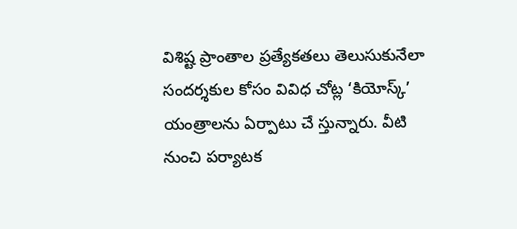విశిష్ట ప్రాంతాల ప్రత్యేకతలు తెలుసుకునేలా సందర్శకుల కోసం వివిధ చోట్ల ‘కియోస్క్’ యంత్రాలను ఏర్పాటు చే స్తున్నారు. వీటి నుంచి పర్యాటక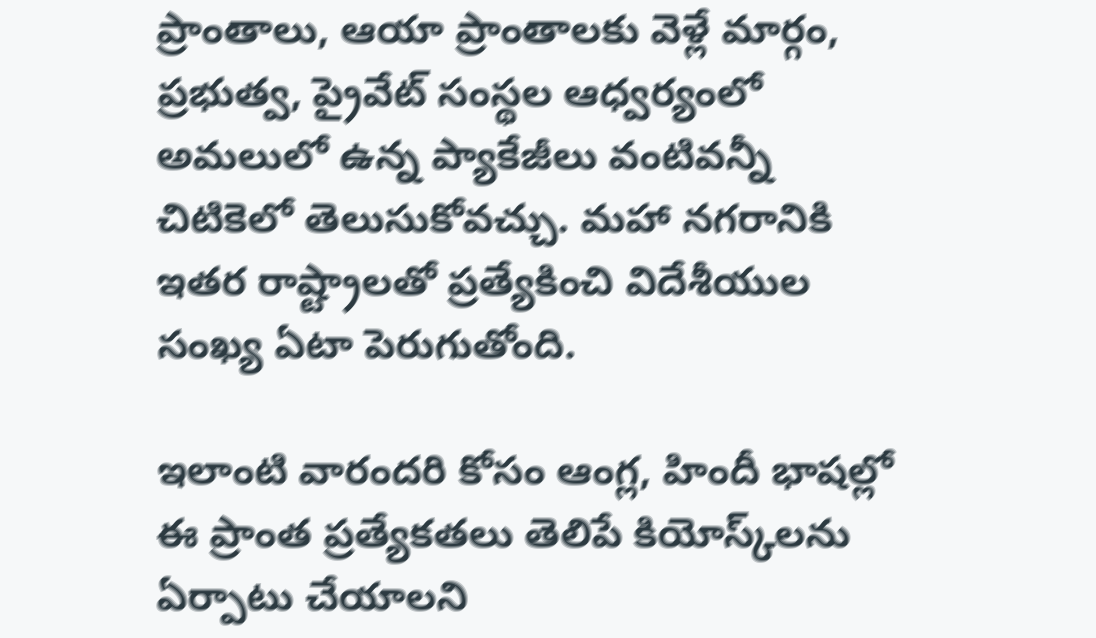ప్రాంతాలు, ఆయా ప్రాంతాలకు వెళ్లే మార్గం, ప్రభుత్వ, ప్రైవేట్ సంస్థల ఆధ్వర్యంలో అమలులో ఉన్న ప్యాకేజీలు వంటివన్నీ చిటికెలో తెలుసుకోవచ్చు. మహా నగరానికి ఇతర రాష్ట్రాలతో ప్రత్యేకించి విదేశీయుల సంఖ్య ఏటా పెరుగుతోంది.

ఇలాంటి వారందరి కోసం ఆంగ్ల, హిందీ భాషల్లో ఈ ప్రాంత ప్రత్యేకతలు తెలిపే కియోస్క్‌లను ఏర్పాటు చేయాలని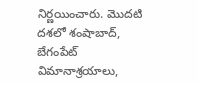నిర్ణయించారు. మొదటి దశలో శంషాబాద్, బేగంపేట్ విమానాశ్రయాలు,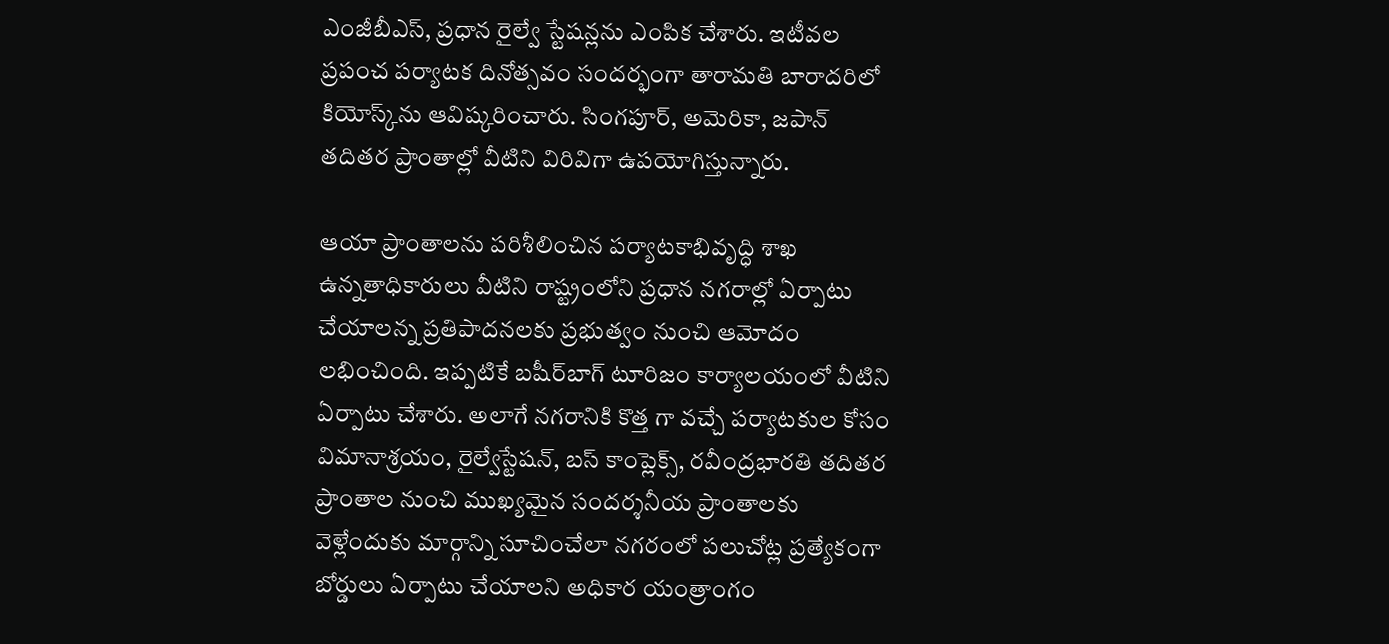ఎంజీబీఎస్, ప్రధాన రైల్వే స్టేషన్లను ఎంపిక చేశారు. ఇటీవల ప్రపంచ పర్యాటక దినోత్సవం సందర్భంగా తారామతి బారాదరిలో కియోస్క్‌ను ఆవిష్కరించారు. సింగపూర్, అమెరికా, జపాన్ తదితర ప్రాంతాల్లో వీటిని విరివిగా ఉపయోగిస్తున్నారు.

ఆయా ప్రాంతాలను పరిశీలించిన పర్యాటకాభివృద్ధి శాఖ ఉన్నతాధికారులు వీటిని రాష్ట్రంలోని ప్రధాన నగరాల్లో ఏర్పాటు చేయాలన్న ప్రతిపాదనలకు ప్రభుత్వం నుంచి ఆమోదం లభించింది. ఇప్పటికే బషీర్‌బాగ్ టూరిజం కార్యాలయంలో వీటిని ఏర్పాటు చేశారు. అలాగే నగరానికి కొత్త గా వచ్చే పర్యాటకుల కోసం విమానాశ్రయం, రైల్వేస్టేషన్, బస్ కాంప్లెక్స్, రవీంద్రభారతి తదితర ప్రాంతాల నుంచి ముఖ్యమైన సందర్శనీయ ప్రాంతాలకు వెళ్లేందుకు మార్గాన్ని సూచించేలా నగరంలో పలుచోట్ల ప్రత్యేకంగా బోర్డులు ఏర్పాటు చేయాలని అధికార యంత్రాంగం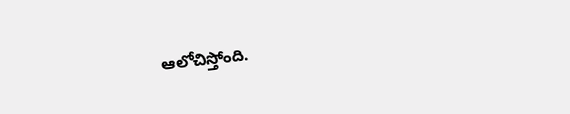ఆలోచిస్తోంది.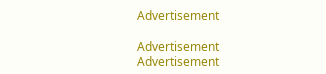Advertisement

Advertisement
Advertisement